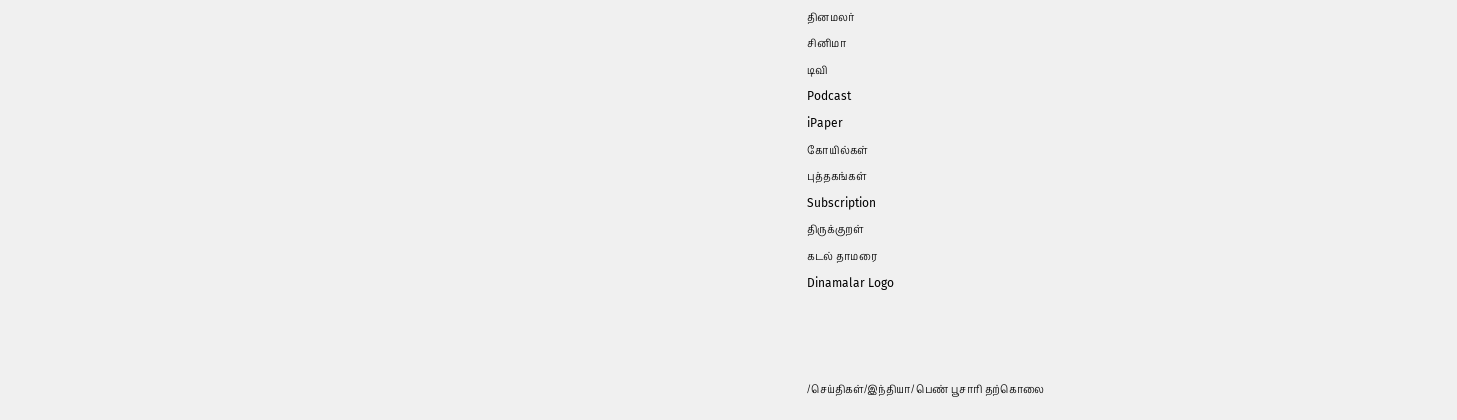தினமலர்
சினிமா
டிவி
Podcast
iPaper
கோயில்கள்
புத்தகங்கள்
Subscription
திருக்குறள்
கடல் தாமரை
Dinamalar Logo



/செய்திகள்/இந்தியா/ பெண் பூசாரி தற்கொலை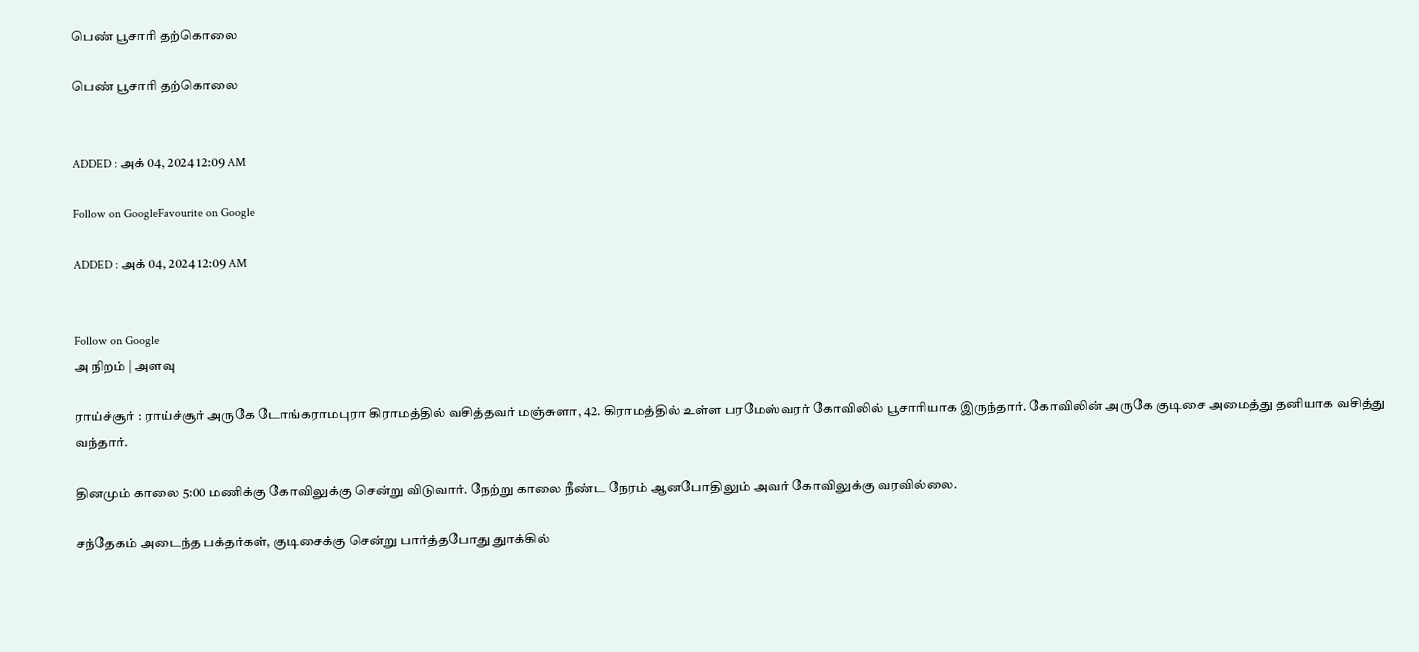பெண் பூசாரி தற்கொலை

பெண் பூசாரி தற்கொலை


ADDED : அக் 04, 2024 12:09 AM

Follow on GoogleFavourite on Google

ADDED : அக் 04, 2024 12:09 AM


Follow on Google
அ நிறம் | அளவு

ராய்ச்சூர் : ராய்ச்சூர் அருகே டோங்கராமபுரா கிராமத்தில் வசித்தவர் மஞ்சுளா, 42. கிராமத்தில் உள்ள பரமேஸ்வரர் கோவிலில் பூசாரியாக இருந்தார். கோவிலின் அருகே குடிசை அமைத்து தனியாக வசித்து வந்தார்.

தினமும் காலை 5:00 மணிக்கு கோவிலுக்கு சென்று விடுவார். நேற்று காலை நீண்ட நேரம் ஆனபோதிலும் அவர் கோவிலுக்கு வரவில்லை.

சந்தேகம் அடைந்த பக்தர்கள், குடிசைக்கு சென்று பார்த்தபோது துாக்கில்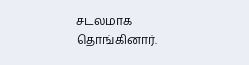சடலமாக தொங்கினார்.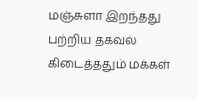மஞ்சுளா இறந்தது பற்றிய தகவல் கிடைத்ததும் மக்கள்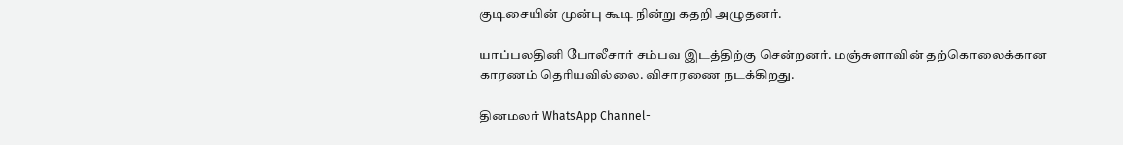குடிசையின் முன்பு கூடி நின்று கதறி அழுதனர்.

யாப்பலதினி போலீசார் சம்பவ இடத்திற்கு சென்றனர். மஞ்சுளாவின் தற்கொலைக்கான காரணம் தெரியவில்லை. விசாரணை நடக்கிறது.

தினமலர் WhatsApp Channel-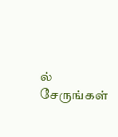ல் சேருங்கள்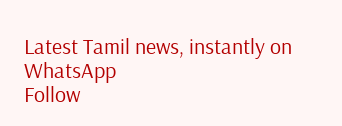Latest Tamil news, instantly on WhatsApp
Follow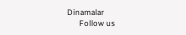Dinamalar
      Follow us